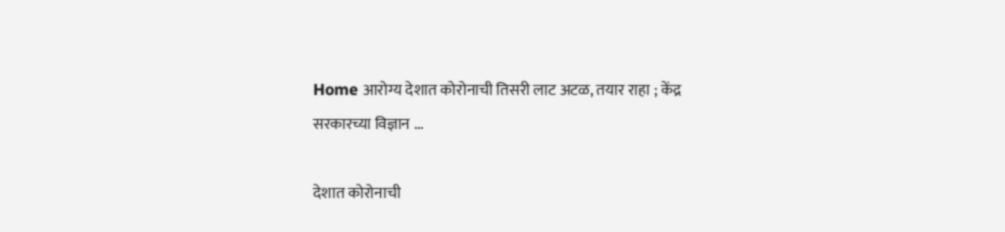Home आरोग्य देशात कोरोनाची तिसरी लाट अटळ, तयार राहा ; केंद्र सरकारच्या विज्ञान ...

देशात कोरोनाची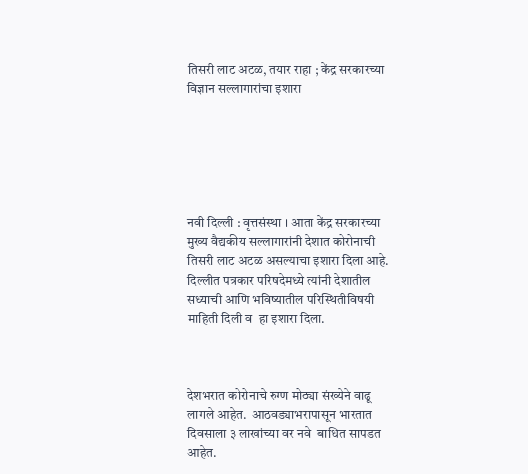तिसरी लाट अटळ, तयार राहा ; केंद्र सरकारच्या विज्ञान सल्लागारांचा इशारा






नवी दिल्ली : वृत्तसंस्था । आता केंद्र सरकारच्या मुख्य वैद्यकीय सल्लागारांनी देशात कोरोनाची तिसरी लाट अटळ असल्याचा इशारा दिला आहे. दिल्लीत पत्रकार परिषदेमध्ये त्यांनी देशातील सध्याची आणि भविष्यातील परिस्थितीविषयी माहिती दिली व  हा इशारा दिला.



देशभरात कोरोनाचे रुग्ण मोठ्या संख्येने वाढू लागले आहेत.  आठवड्याभरापासून भारतात दिवसाला ३ लाखांच्या वर नवे  बाधित सापडत आहेत.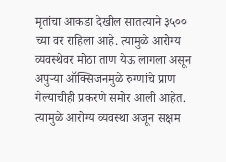मृतांचा आकडा देखील सातत्याने ३५०० च्या वर राहिला आहे. त्यामुळे आरोग्य व्यवस्थेवर मोठा ताण येऊ लागला असून अपुऱ्या ऑक्सिजनमुळे रुग्णांचे प्राण गेल्याचीही प्रकरणे समोर आली आहेत. त्यामुळे आरोग्य व्यवस्था अजून सक्षम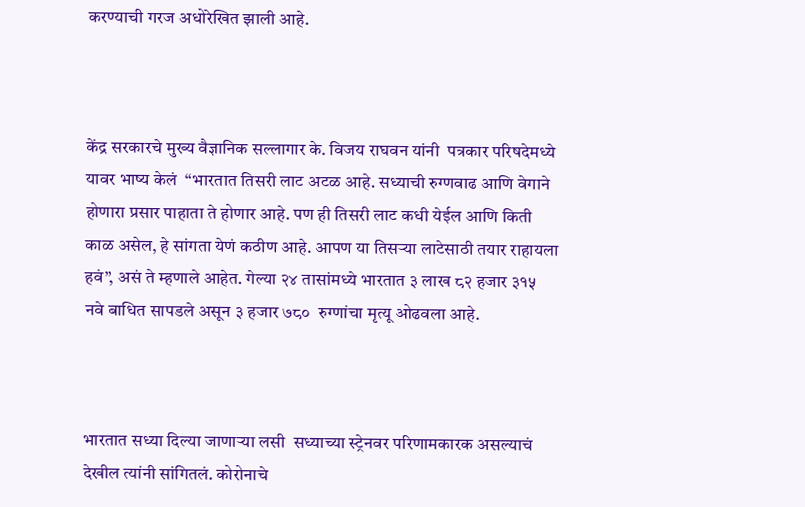करण्याची गरज अधोरेखित झाली आहे.



केंद्र सरकारचे मुख्य वैज्ञानिक सल्लागार के. विजय राघवन यांनी  पत्रकार परिषदेमध्ये यावर भाष्य केलं  “भारतात तिसरी लाट अटळ आहे. सध्याची रुग्णवाढ आणि वेगाने होणारा प्रसार पाहाता ते होणार आहे. पण ही तिसरी लाट कधी येईल आणि किती काळ असेल, हे सांगता येणं कठीण आहे. आपण या तिसऱ्या लाटेसाठी तयार राहायला हवं”, असं ते म्हणाले आहेत. गेल्या २४ तासांमध्ये भारतात ३ लाख ८२ हजार ३१५ नवे बाधित सापडले असून ३ हजार ७८०  रुग्णांचा मृत्यू ओढवला आहे.



भारतात सध्या दिल्या जाणाऱ्या लसी  सध्याच्या स्ट्रेनवर परिणामकारक असल्याचं देखील त्यांनी सांगितलं. कोरोनाचे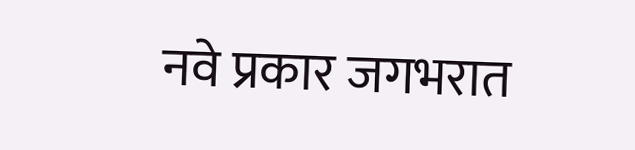नवे प्रकार जगभरात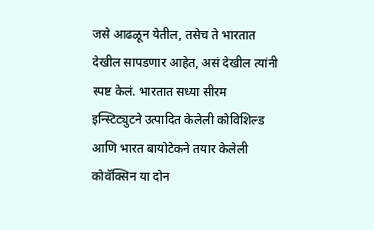जसे आढळून येतील, तसेच ते भारतात देखील सापडणार आहेत, असं देखील त्यांनी स्पष्ट केलं. भारतात सध्या सीरम इन्स्टिट्युटने उत्पादित केलेली कोविशिल्ड आणि भारत बायोटेकने तयार केलेली कोवॅक्सिन या दोन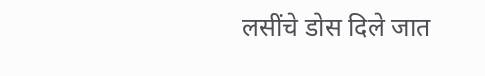लसींचे डोस दिले जात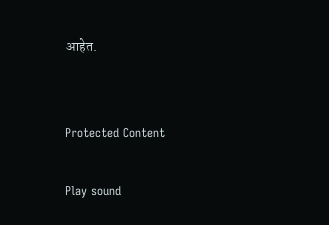आहेत.


Protected Content

Play sound